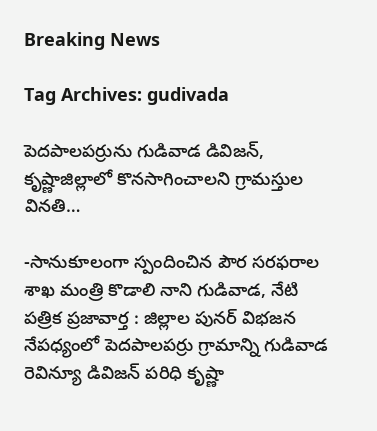Breaking News

Tag Archives: gudivada

పెదపాలపర్రును గుడివాడ డివిజన్, కృష్ణాజిల్లాలో కొనసాగించాలని గ్రామస్తుల వినతి…

-సానుకూలంగా స్పందించిన పౌర సరఫరాల శాఖ మంత్రి కొడాలి నాని గుడివాడ, నేటి పత్రిక ప్రజావార్త : జిల్లాల పునర్ విభజన నేపధ్యంలో పెదపాలపర్రు గ్రామాన్ని గుడివాడ రెవిన్యూ డివిజన్ పరిధి కృష్ణా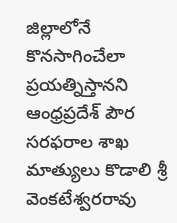జిల్లాలోనే కొనసాగించేలా ప్రయత్నిస్తానని ఆంధ్రప్రదేశ్ పౌర సరఫరాల శాఖ మాత్యులు కొడాలి శ్రీ వెంకటేశ్వరరావు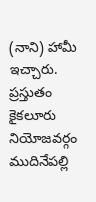(నాని) హామీ ఇచ్చారు. ప్రస్తుతం కైకలూరు నియోజవర్గం ముదినేపల్లి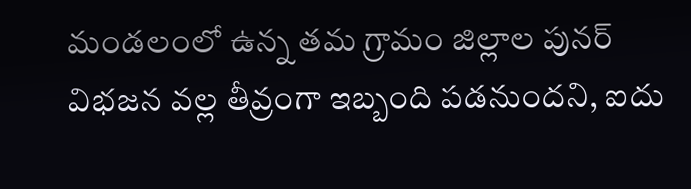మండలంలో ఉన్న తమ గ్రామం జిల్లాల పునర్ విభజన వల్ల తీవ్రంగా ఇబ్బంది పడనుందని, ఐదు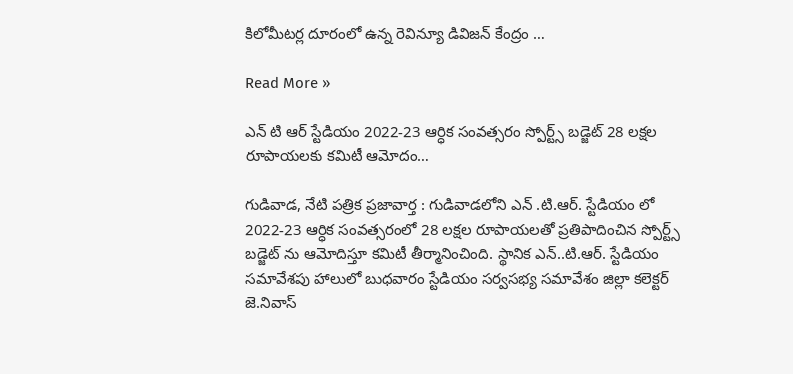కిలోమీటర్ల దూరంలో ఉన్న రెవిన్యూ డివిజన్ కేంద్రం …

Read More »

ఎన్ టి ఆర్ స్టేడియం 2022-23 ఆర్ధిక సంవత్సరం స్పోర్ట్స్ బడ్జెట్ 28 లక్షల రూపాయలకు కమిటీ ఆమోదం…

గుడివాడ, నేటి పత్రిక ప్రజావార్త : గుడివాడలోని ఎన్ .టి.ఆర్. స్టేడియం లో 2022-23 ఆర్ధిక సంవత్సరంలో 28 లక్షల రూపాయలతో ప్రతిపాదించిన స్పోర్ట్స్ బడ్జెట్ ను ఆమోదిస్తూ కమిటీ తీర్మానించింది. స్థానిక ఎన్..టి.ఆర్. స్టేడియం సమావేశపు హాలులో బుధవారం స్టేడియం సర్వసభ్య సమావేశం జిల్లా కలెక్టర్ జె.నివాస్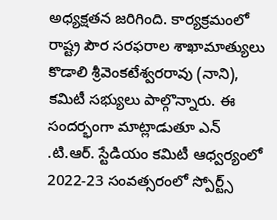అధ్యక్షతన జరిగింది. కార్యక్రమంలో రాష్ట్ర పౌర సరఫరాల శాఖామాత్యులు కొడాలి శ్రీవెంకటేశ్వరరావు (నాని), కమిటీ సభ్యులు పాల్గొన్నారు. ఈ సందర్భంగా మాట్లాడుతూ ఎన్ .టి.ఆర్. స్టేడియం కమిటీ ఆధ్వర్యంలో 2022-23 సంవత్సరంలో స్పోర్ట్స్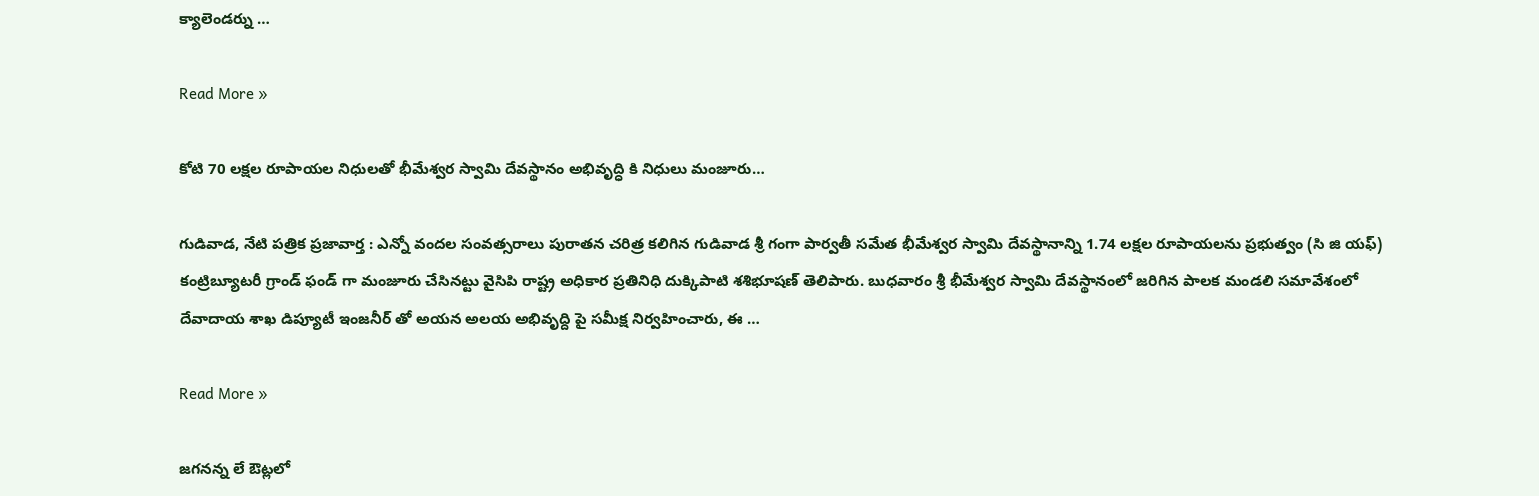క్యాలెండర్ను …

Read More »

కోటి 70 లక్షల రూపాయల నిధులతో భీమేశ్వర స్వామి దేవస్థానం అభివృద్ధి కి నిధులు మంజూరు…

గుడివాడ, నేటి పత్రిక ప్రజావార్త : ఎన్నో వందల సంవత్సరాలు పురాతన చరిత్ర కలిగిన గుడివాడ శ్రీ గంగా పార్వతీ సమేత భీమేశ్వర స్వామి దేవస్థానాన్ని 1.74 లక్షల రూపాయలను ప్రభుత్వం (సి జి యఫ్) కంట్రిబ్యూటరీ గ్రాండ్ ఫండ్ గా మంజూరు చేసినట్టు వైసిపి రాష్ట్ర అధికార ప్రతినిధి దుక్కిపాటి శశిభూషణ్ తెలిపారు. బుధవారం శ్రీ భీమేశ్వర స్వామి దేవస్థానంలో జరిగిన పాలక మండలి సమావేశంలో దేవాదాయ శాఖ డిప్యూటీ ఇంజనీర్ తో అయన అలయ అభివృద్ది పై సమీక్ష నిర్వహించారు, ఈ …

Read More »

జగనన్న లే ఔట్లలో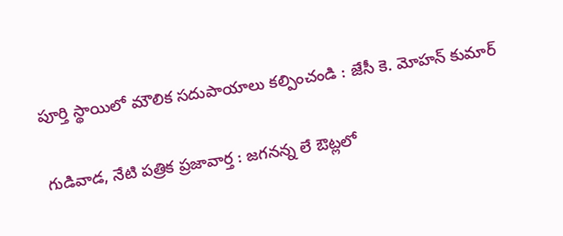పూర్తి స్థాయిలో మౌలిక సదుపాయాలు కల్పించండి : జేసీ కె. మోహన్ కుమార్

గుడివాడ, నేటి పత్రిక ప్రజావార్త : జగనన్న లే ఔట్లలో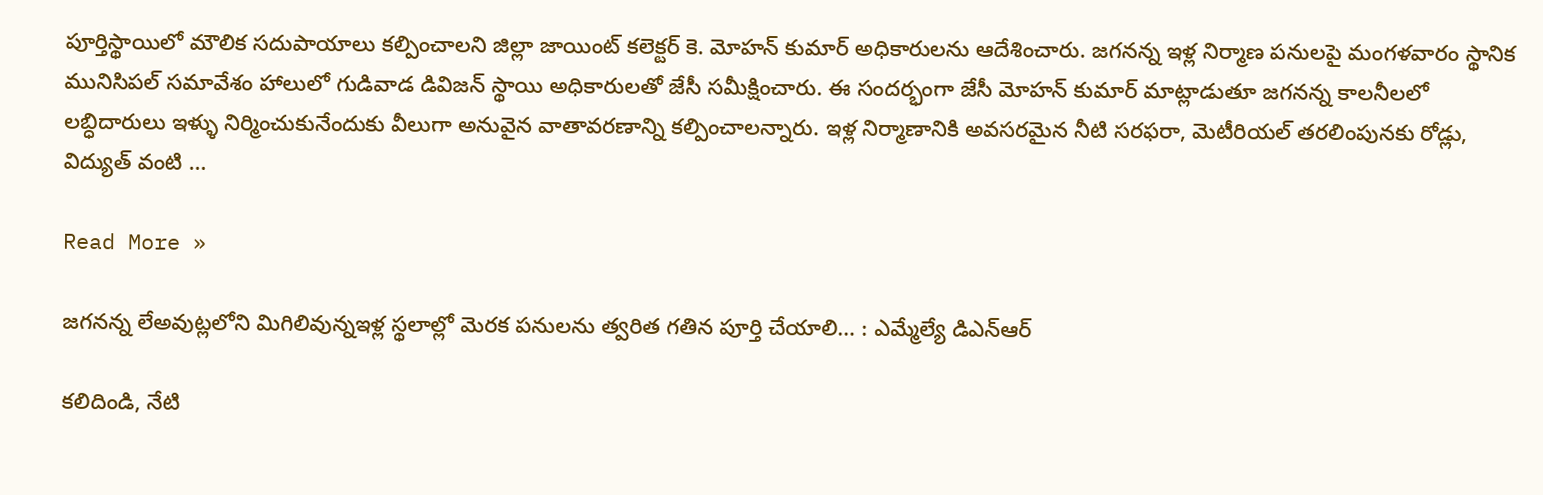పూర్తిస్థాయిలో మౌలిక సదుపాయాలు కల్పించాలని జిల్లా జాయింట్ కలెక్టర్ కె. మోహన్ కుమార్ అధికారులను ఆదేశించారు. జగనన్న ఇళ్ల నిర్మాణ పనులపై మంగళవారం స్థానిక మునిసిపల్ సమావేశం హాలులో గుడివాడ డివిజన్ స్థాయి అధికారులతో జేసీ సమీక్షించారు. ఈ సందర్భంగా జేసీ మోహన్ కుమార్ మాట్లాడుతూ జగనన్న కాలనీలలో లబ్ధిదారులు ఇళ్ళు నిర్మించుకునేందుకు వీలుగా అనువైన వాతావరణాన్ని కల్పించాలన్నారు. ఇళ్ల నిర్మాణానికి అవసరమైన నీటి సరఫరా, మెటీరియల్ తరలింపునకు రోడ్లు, విద్యుత్ వంటి …

Read More »

జగనన్న లేఅవుట్లలోని మిగిలివున్నఇళ్ల స్థలాల్లో మెరక పనులను త్వరిత గతిన పూర్తి చేయాలి… : ఎమ్మేల్యే డిఎన్ఆర్

కలిదిండి, నేటి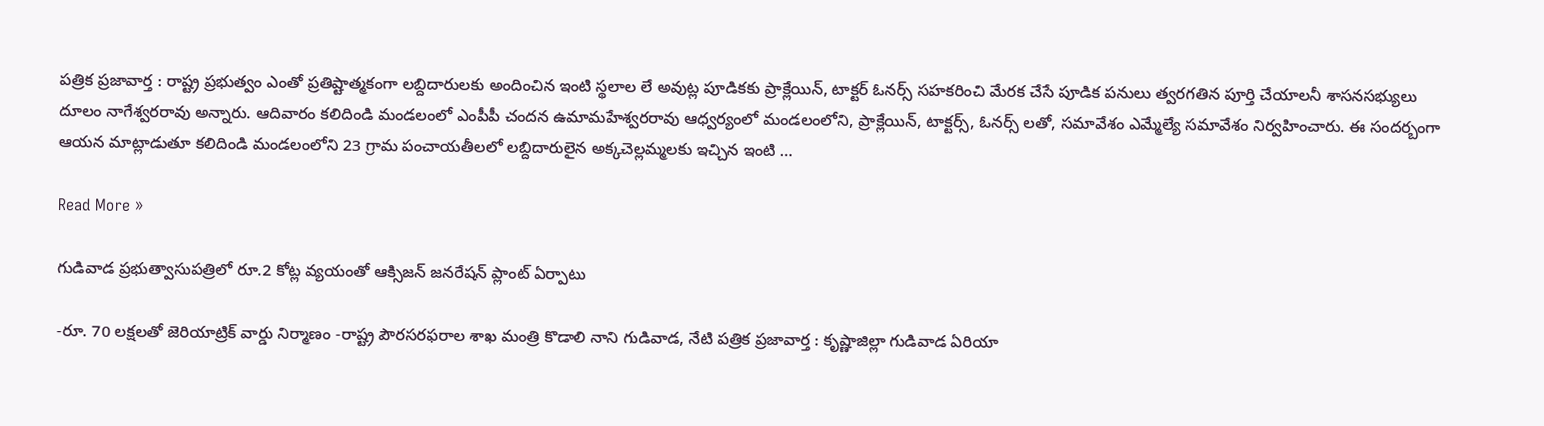పత్రిక ప్రజావార్త : రాష్ట్ర ప్రభుత్వం ఎంతో ప్రతిష్టాత్మకంగా లబ్దిదారులకు అందించిన ఇంటి స్థలాల లే అవుట్ల పూడికకు ప్రాక్లేయిన్, టాక్టర్ ఓనర్స్ సహకరించి మేరక చేసే పూడిక పనులు త్వరగతిన పూర్తి చేయాలనీ శాసనసభ్యులు దూలం నాగేశ్వరరావు అన్నారు. ఆదివారం కలిదిండి మండలంలో ఎంపీపీ చందన ఉమామహేశ్వరరావు ఆధ్వర్యంలో మండలంలోని, ప్రాక్లేయిన్, టాక్టర్స్, ఓనర్స్ లతో, సమావేశం ఎమ్మేల్యే సమావేశం నిర్వహించారు. ఈ సందర్బంగా ఆయన మాట్లాడుతూ కలిదిండి మండలంలోని 23 గ్రామ పంచాయతీలలో లబ్దిదారులైన అక్కచెల్లమ్మలకు ఇచ్చిన ఇంటి …

Read More »

గుడివాడ ప్రభుత్వాసుపత్రిలో రూ.2 కోట్ల వ్యయంతో ఆక్సిజన్ జనరేషన్ ప్లాంట్ ఏర్పాటు

-రూ. 70 లక్షలతో జెరియాట్రిక్ వార్డు నిర్మాణం -రాష్ట్ర పౌరసరఫరాల శాఖ మంత్రి కొడాలి నాని గుడివాడ, నేటి పత్రిక ప్రజావార్త : కృష్ణాజిల్లా గుడివాడ ఏరియా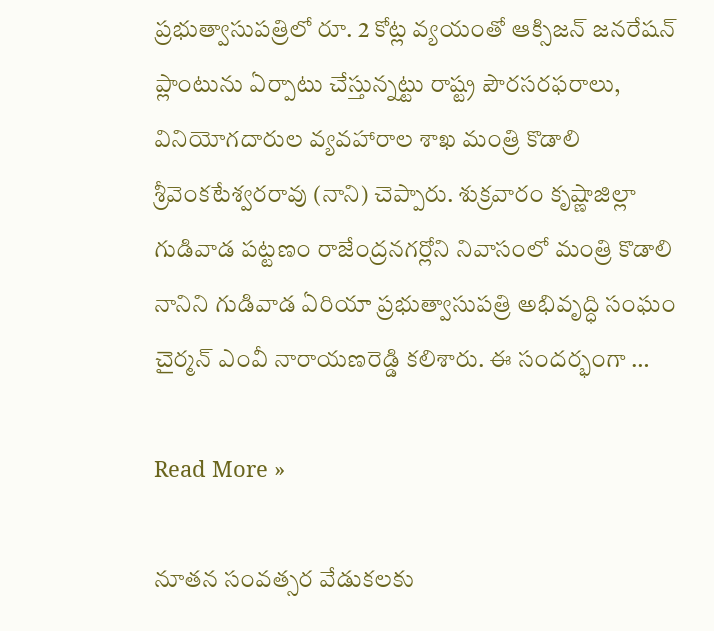ప్రభుత్వాసుపత్రిలో రూ. 2 కోట్ల వ్యయంతో ఆక్సిజన్ జనరేషన్ ప్లాంటును ఏర్పాటు చేస్తున్నట్టు రాష్ట్ర పౌరసరఫరాలు, వినియోగదారుల వ్యవహారాల శాఖ మంత్రి కొడాలి శ్రీవెంకటేశ్వరరావు (నాని) చెప్పారు. శుక్రవారం కృష్ణాజిల్లా గుడివాడ పట్టణం రాజేంద్రనగర్లోని నివాసంలో మంత్రి కొడాలి నానిని గుడివాడ ఏరియా ప్రభుత్వాసుపత్రి అభివృద్ధి సంఘం చైర్మన్ ఎంవీ నారాయణరెడ్డి కలిశారు. ఈ సందర్భంగా …

Read More »

నూతన సంవత్సర వేడుకలకు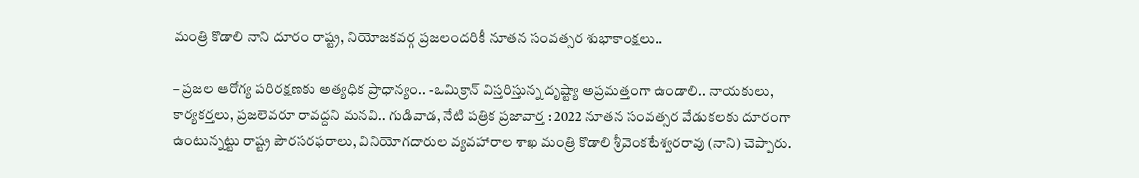మంత్రి కొడాలి నాని దూరం రాష్ట్ర, నియోజకవర్గ ప్రజలందరికీ నూతన సంవత్సర శుభాకాంక్షలు..

– ప్రజల ఆరోగ్య పరిరక్షణకు అత్యధిక ప్రాధాన్యం.. -ఒమిక్రాన్ విస్తరిస్తున్న దృష్ట్యా అప్రమత్తంగా ఉండాలి.. నాయకులు, కార్యకర్తలు, ప్రజలెవరూ రావద్దని మనవి.. గుడివాడ, నేటి పత్రిక ప్రజావార్త : 2022 నూతన సంవత్సర వేడుకలకు దూరంగా ఉంటున్నట్టు రాష్ట్ర పౌరసరఫరాలు, వినియోగదారుల వ్యవహారాల శాఖ మంత్రి కొడాలి శ్రీవెంకటేశ్వరరావు (నాని) చెప్పారు.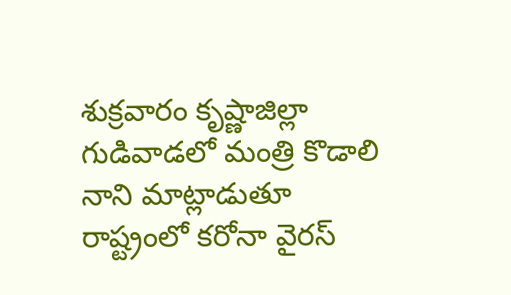శుక్రవారం కృష్ణాజిల్లా గుడివాడలో మంత్రి కొడాలి నాని మాట్లాడుతూ రాష్ట్రంలో కరోనా వైరస్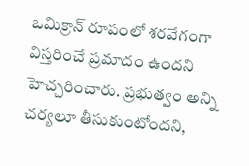ఒమిక్రాన్ రూపంలో శరవేగంగా విస్తరించే ప్రమాదం ఉందని హెచ్చరించారు. ప్రభుత్వం అన్ని చర్యలూ తీసుకుంటోందని,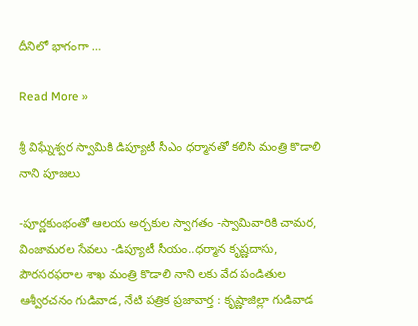దీనిలో భాగంగా …

Read More »

శ్రీ విఘ్నేశ్వర స్వామికి డిప్యూటీ సీఎం ధర్మానతో కలిసి మంత్రి కొడాలి నాని పూజలు

-పూర్ణకుంభంతో ఆలయ అర్చకుల స్వాగతం -స్వామివారికి చామర, వింజామరల సేవలు -డిప్యూటీ సీయం..ధర్మాన కృష్ణదాసు, పౌరసరఫరాల శాఖ మంత్రి కొడాలి నాని లకు వేద పండితుల ఆశ్వీరచనం గుడివాడ, నేటి పత్రిక ప్రజావార్త : కృష్ణాజిల్లా గుడివాడ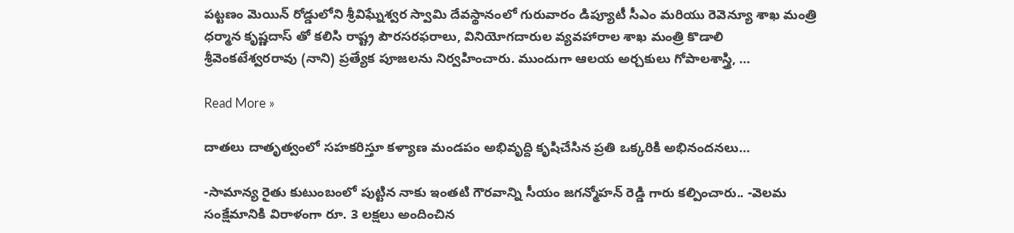పట్టణం మెయిన్ రోడ్డులోని శ్రీవిఘ్నేశ్వర స్వామి దేవస్థానంలో గురువారం డిప్యూటీ సీఎం మరియు రెవెన్యూ శాఖ మంత్రి ధర్మాన కృష్ణదాస్ తో కలిసి రాష్ట్ర పౌరసరఫరాలు, వినియోగదారుల వ్యవహారాల శాఖ మంత్రి కొడాలి శ్రీవెంకటేశ్వరరావు (నాని) ప్రత్యేక పూజలను నిర్వహించారు. ముందుగా ఆలయ అర్చకులు గోపాలశాస్త్రి, …

Read More »

దాతలు దాతృత్వంలో సహకరిస్తూ కళ్యాణ మండపం అభివృద్ది కృషిచేసిన ప్రతి ఒక్కరికి అభినందనలు…

-సామాన్య రైతు కుటుంబంలో పుట్టిన నాకు ఇంతటి గౌరవాన్ని సీయం జగన్మోహన్ రెడ్డి గారు కల్పించారు.. -వెలమ సంక్షేమానికి విరాళంగా రూ. 3 లక్షలు అందించిన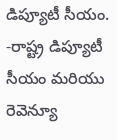డిప్యూటీ సీయం. -రాష్ట్ర డిప్యూటీ సీయం మరియు రెవెన్యూ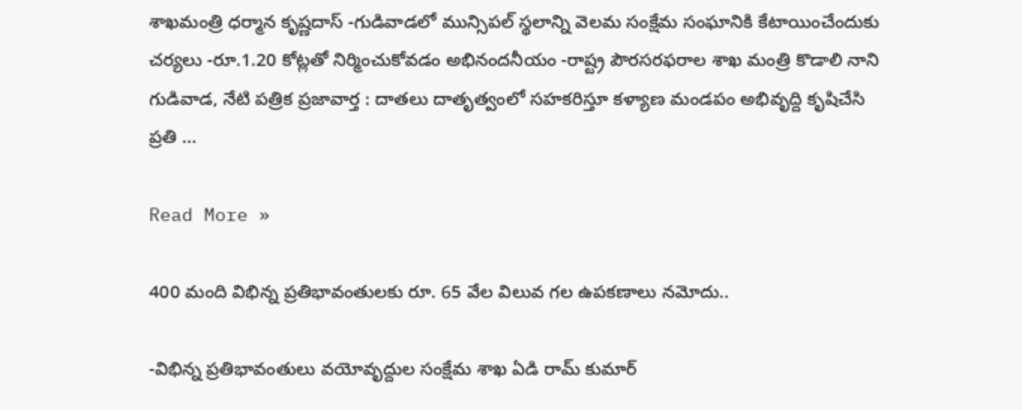శాఖమంత్రి ధర్మాన కృష్ణదాస్ -గుడివాడలో మున్సిపల్ స్థలాన్ని వెలమ సంక్షేమ సంఘానికి కేటాయించేందుకు చర్యలు -రూ.1.20 కోట్లతో నిర్మించుకోవడం అభినందనీయం -రాష్ట్ర పౌరసరఫరాల శాఖ మంత్రి కొడాలి నాని గుడివాడ, నేటి పత్రిక ప్రజావార్త : దాతలు దాతృత్వంలో సహకరిస్తూ కళ్యాణ మండపం అభివృద్ది కృషిచేసి ప్రతి …

Read More »

400 మంది విభిన్న ప్రతిభావంతులకు రూ. 65 వేల విలువ గల ఉపకణాలు నమోదు..

-విభిన్న ప్రతిభావంతులు వయోవృద్దుల సంక్షేమ శాఖ ఏడి రామ్ కుమార్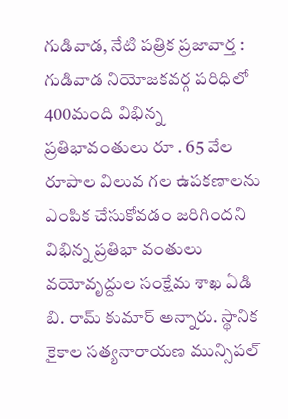గుడివాడ, నేటి పత్రిక ప్రజావార్త : గుడివాడ నియోజకవర్గ పరిధిలో 400మంది విభిన్న ప్రతిభావంతులు రూ . 65 వేల రూపాల విలువ గల ఉపకణాలను ఎంపిక చేసుకోవడం జరిగిందని విభిన్న ప్రతిభా వంతులు వయోవృద్దుల సంక్షేమ శాఖ ఏడి బి. రామ్ కుమార్ అన్నారు. స్థానిక కైకాల సత్యనారాయణ మున్సిపల్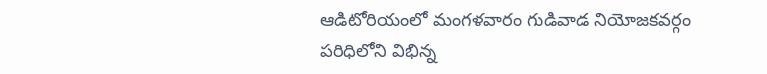ఆడిటోరియంలో మంగళవారం గుడివాడ నియోజకవర్గం పరిధిలోని విభిన్న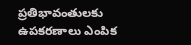ప్రతిభావంతులకు ఉపకరణాలు ఎంపిక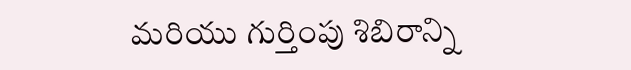మరియు గుర్తింపు శిబిరాన్ని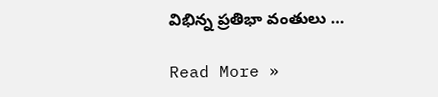విభిన్న ప్రతిభా వంతులు …

Read More »